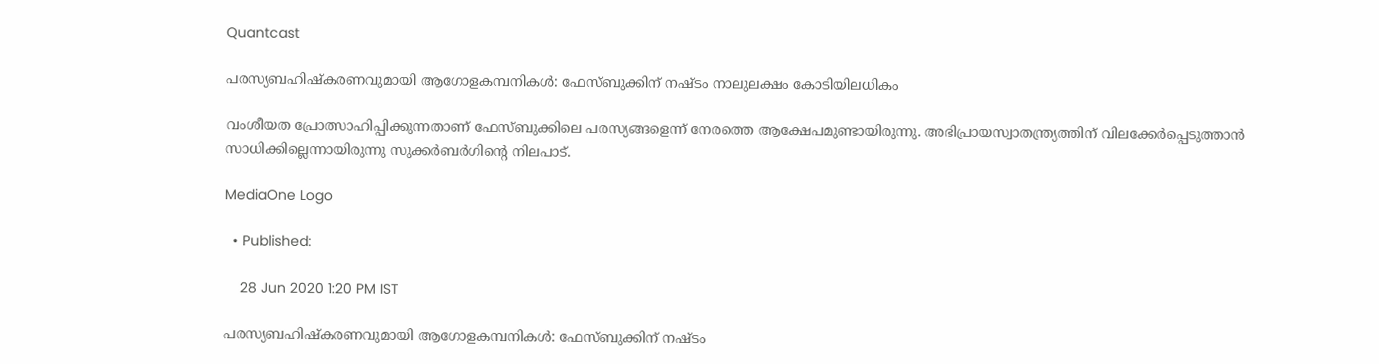Quantcast

പരസ്യബഹിഷ്കരണവുമായി ആഗോളകമ്പനികള്‍: ഫേസ്‍ബുക്കിന് നഷ്ടം നാലുലക്ഷം കോടിയിലധികം

വംശീയത പ്രോത്സാഹിപ്പിക്കുന്നതാണ് ഫേസ്‍ബുക്കിലെ പരസ്യങ്ങളെന്ന് നേരത്തെ ആക്ഷേപമുണ്ടായിരുന്നു. അഭിപ്രായസ്വാതന്ത്ര്യത്തിന് വിലക്കേര്‍പ്പെടുത്താന്‍ സാധിക്കില്ലെന്നായിരുന്നു സുക്കര്‍ബര്‍ഗിന്‍റെ നിലപാട്.

MediaOne Logo

  • Published:

    28 Jun 2020 1:20 PM IST

പരസ്യബഹിഷ്കരണവുമായി ആഗോളകമ്പനികള്‍: ഫേസ്‍ബുക്കിന് നഷ്ടം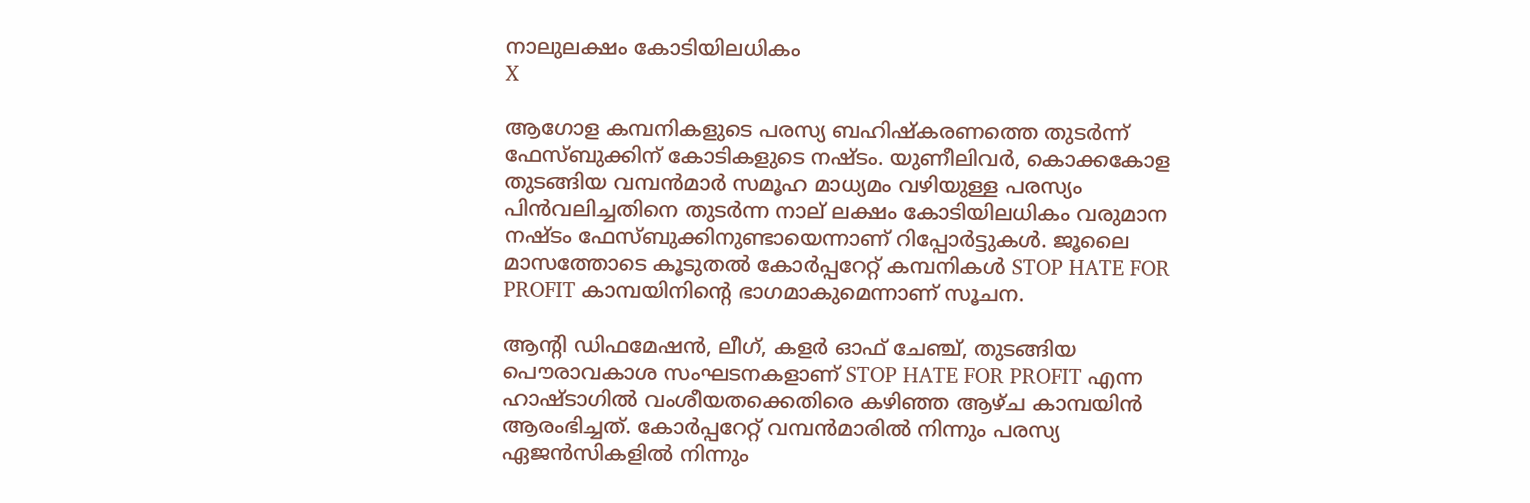നാലുലക്ഷം കോടിയിലധികം
X

ആഗോള കമ്പനികളുടെ പരസ്യ ബഹിഷ്കരണത്തെ തുടര്‍ന്ന് ഫേസ്‍ബുക്കിന് കോടികളുടെ നഷ്ടം. യുണീലിവര്‍, കൊക്കകോള തുടങ്ങിയ വമ്പന്‍മാര്‍ സമൂഹ മാധ്യമം വഴിയുള്ള പരസ്യം പിന്‍വലിച്ചതിനെ തുടര്‍ന്ന നാല് ലക്ഷം കോടിയിലധികം വരുമാന നഷ്ടം ഫേസ്‍ബുക്കിനുണ്ടായെന്നാണ് റിപ്പോര്‍ട്ടുകള്‍. ജൂലൈ മാസത്തോടെ കൂടുതല്‍ കോര്‍പ്പറേറ്റ് കമ്പനികള്‍ STOP HATE FOR PROFIT കാമ്പയിനിന്റെ ഭാഗമാകുമെന്നാണ് സൂചന.

ആന്റി ഡിഫമേഷന്‍, ലീഗ്, കളര്‍ ഓഫ് ചേഞ്ച്, തുടങ്ങിയ പൌരാവകാശ സംഘടനകളാണ് STOP HATE FOR PROFIT എന്ന ഹാഷ്‍ടാഗില്‍ വംശീയതക്കെതിരെ കഴിഞ്ഞ ആഴ്ച കാമ്പയിന്‍ ആരംഭിച്ചത്. കോര്‍പ്പറേറ്റ് വമ്പന്‍മാരില്‍ നിന്നും പരസ്യ ഏജന്‍സികളില്‍ നിന്നും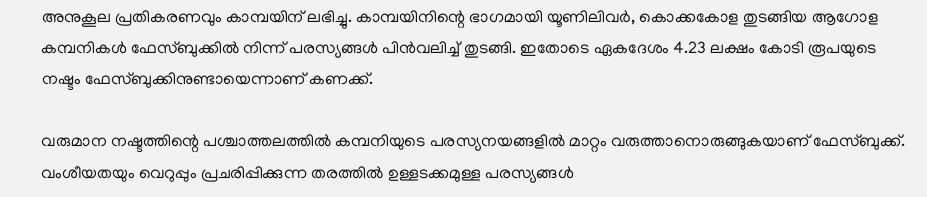അനുകൂല പ്രതികരണവും കാമ്പയിന് ലഭിച്ചു. കാമ്പയിനിന്റെ ഭാഗമായി യൂണിലിവര്‍, കൊക്കകോള തുടങ്ങിയ ആഗോള കമ്പനികള്‍ ഫേസ്‍ബുക്കില്‍ നിന്ന് പരസ്യങ്ങള്‍ പിന്‍വലിച്ച് തുടങ്ങി. ഇതോടെ ഏകദേശം 4.23 ലക്ഷം കോടി രൂപയുടെ നഷ്ടം ഫേസ്‍ബുക്കിനുണ്ടായെന്നാണ് കണക്ക്.

വരുമാന നഷ്ടത്തിന്റെ പശ്ചാത്തലത്തില്‍ കമ്പനിയുടെ പരസ്യനയങ്ങളില്‍ മാറ്റം വരുത്താനൊരുങ്ങുകയാണ് ഫേസ്‍ബുക്ക്. വംശീയതയും വെറുപ്പും പ്രചരിപ്പിക്കുന്ന തരത്തില്‍ ഉള്ളടക്കമുള്ള പരസ്യങ്ങള്‍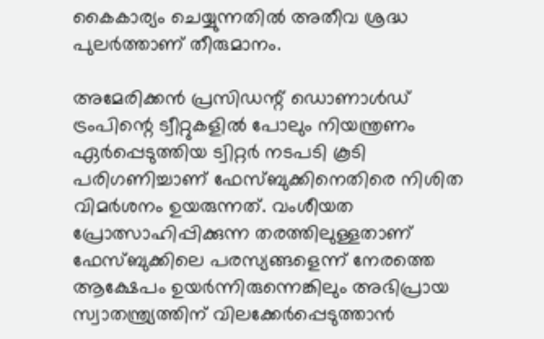കൈകാര്യം ചെയ്യുന്നതില്‍ അതീവ ശ്രദ്ധ പുലര്‍ത്താണ് തീരുമാനം.

അമേരിക്കന്‍ പ്രസിഡന്റ് ഡൊണാള്‍ഡ് ട്രംപിന്റെ ട്വീറ്റുകളില്‍ പോലും നിയന്ത്രണം ഏര്‍പ്പെടുത്തിയ ട്വിറ്റര്‍ നടപടി കൂടി പരിഗണിച്ചാണ് ഫേസ്‍ബുക്കിനെതിരെ നിശിത വിമര്‍ശനം ഉയരുന്നത്. വംശീയത പ്രോത്സാഹിപ്പിക്കുന്ന തരത്തിലുള്ളതാണ് ഫേസ്‍ബുക്കിലെ പരസ്യങ്ങളെന്ന് നേരത്തെ ആക്ഷേപം ഉയര്‍ന്നിരുന്നെങ്കിലും അഭിപ്രായ സ്വാതന്ത്ര്യത്തിന് വിലക്കേര്‍പ്പെടുത്താന്‍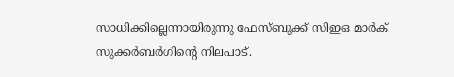സാധിക്കില്ലെന്നായിരുന്നു ഫേസ്‍ബുക്ക് സിഇഒ മാര്‍ക് സുക്കര്‍ബര്‍ഗിന്റെ നിലപാട്.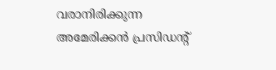വരാനിരിക്കുന്ന അമേരിക്കന്‍ പ്രസിഡന്റ്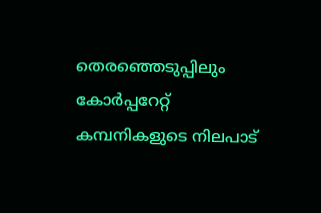തെരഞ്ഞെടുപ്പിലും കോര്‍പ്പറേറ്റ് കമ്പനികളുടെ നിലപാട്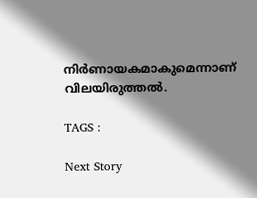നിര്‍ണായകമാകുമെന്നാണ് വിലയിരുത്തല്‍.

TAGS :

Next Story